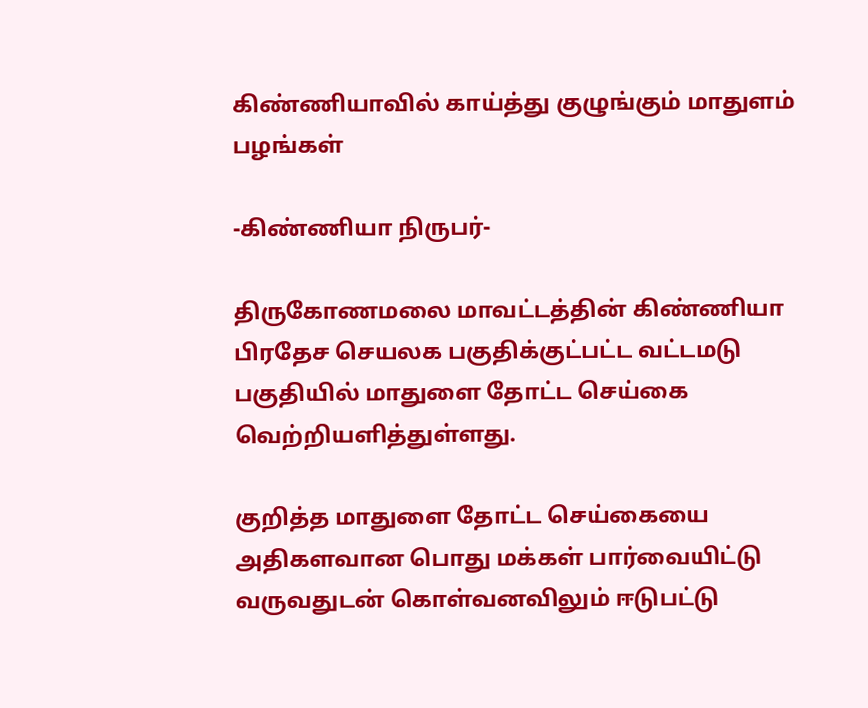கிண்ணியாவில் காய்த்து குழுங்கும் மாதுளம் பழங்கள்

-கிண்ணியா நிருபர்-

திருகோணமலை மாவட்டத்தின் கிண்ணியா பிரதேச செயலக பகுதிக்குட்பட்ட வட்டமடு பகுதியில் மாதுளை தோட்ட செய்கை வெற்றியளித்துள்ளது.

குறித்த மாதுளை தோட்ட செய்கையை அதிகளவான பொது மக்கள் பார்வையிட்டு வருவதுடன் கொள்வனவிலும் ஈடுபட்டு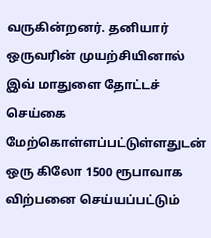வருகின்றனர். தனியார் ஒருவரின் முயற்சியினால் இவ் மாதுளை தோட்டச் செய்கை மேற்கொள்ளப்பட்டுள்ளதுடன் ஒரு கிலோ 1500 ரூபாவாக விற்பனை செய்யப்பட்டும்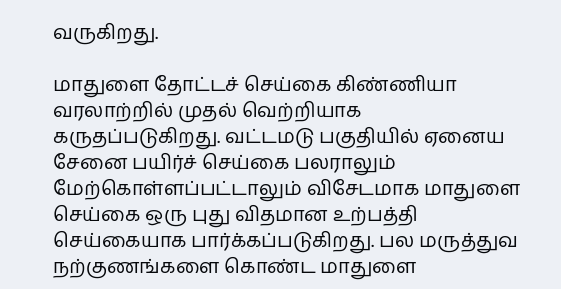வருகிறது.

மாதுளை தோட்டச் செய்கை கிண்ணியா வரலாற்றில் முதல் வெற்றியாக கருதப்படுகிறது. வட்டமடு பகுதியில் ஏனைய சேனை பயிர்ச் செய்கை பலராலும் மேற்கொள்ளப்பட்டாலும் விசேடமாக மாதுளை செய்கை ஒரு புது விதமான உற்பத்தி செய்கையாக பார்க்கப்படுகிறது. பல மருத்துவ நற்குணங்களை கொண்ட மாதுளை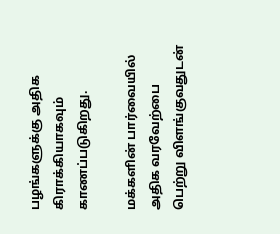பழங்களுக்கு அதிக கிராக்கியாகவும் காணப்படுகிறது.

மக்களின் பார்வையில் அதிக வரவேற்பை பெற்று விளங்குவதுடன்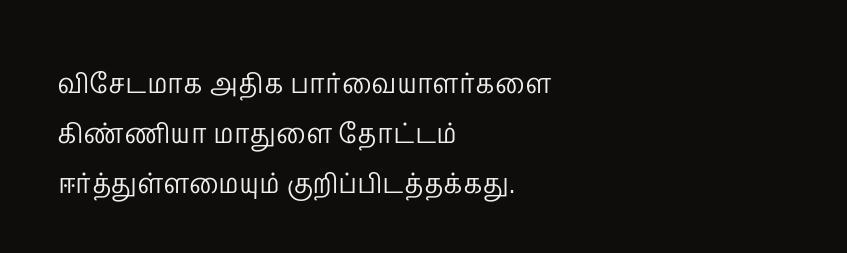விசேடமாக அதிக பார்வையாளர்களை கிண்ணியா மாதுளை தோட்டம் ஈர்த்துள்ளமையும் குறிப்பிடத்தக்கது.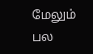மேலும் பல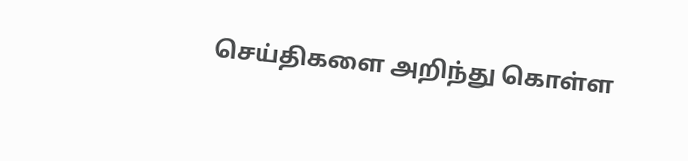செய்திகளை அறிந்து கொள்ள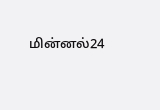மின்னல்24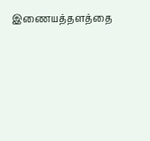இணையத்தளத்தை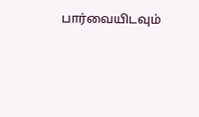பார்வையிடவும்